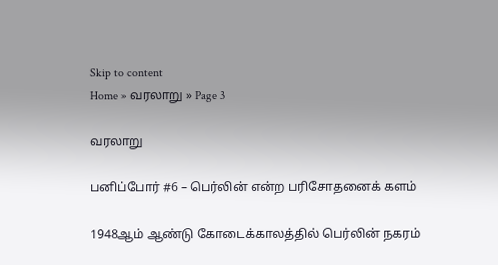Skip to content
Home » வரலாறு » Page 3

வரலாறு

பனிப்போர் #6 – பெர்லின் என்ற பரிசோதனைக் களம்

1948ஆம் ஆண்டு கோடைக்காலத்தில் பெர்லின் நகரம்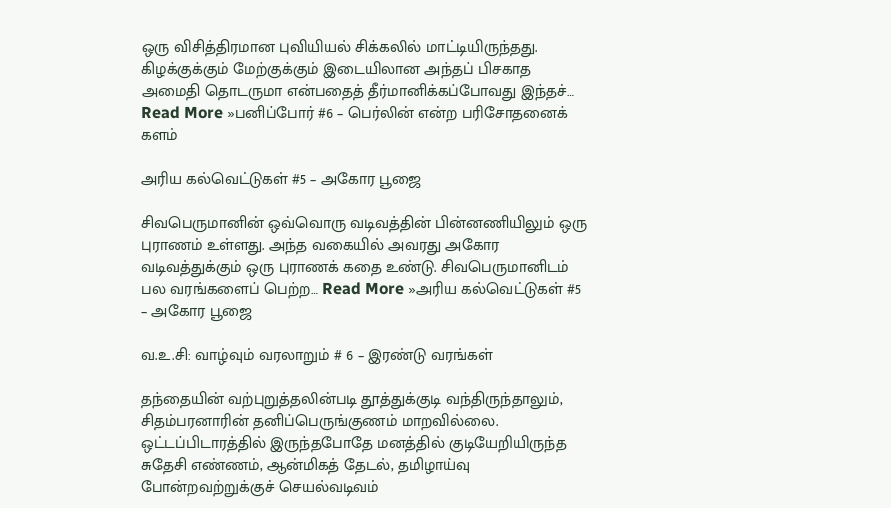ஒரு விசித்திரமான புவியியல் சிக்கலில் மாட்டியிருந்தது. கிழக்குக்கும் மேற்குக்கும் இடையிலான அந்தப் பிசகாத அமைதி தொடருமா என்பதைத் தீர்மானிக்கப்போவது இந்தச்… Read More »பனிப்போர் #6 – பெர்லின் என்ற பரிசோதனைக் களம்

அரிய கல்வெட்டுகள் #5 – அகோர பூஜை

சிவபெருமானின் ஒவ்வொரு வடிவத்தின் பின்னணியிலும் ஒரு புராணம் உள்ளது. அந்த வகையில் அவரது அகோர வடிவத்துக்கும் ஒரு புராணக் கதை உண்டு. சிவபெருமானிடம் பல வரங்களைப் பெற்ற… Read More »அரிய கல்வெட்டுகள் #5 – அகோர பூஜை

வ.உ.சி: வாழ்வும் வரலாறும் # 6 – இரண்டு வரங்கள்

தந்தையின் வற்புறுத்தலின்படி தூத்துக்குடி வந்திருந்தாலும், சிதம்பரனாரின் தனிப்பெருங்குணம் மாறவில்லை. ஒட்டப்பிடாரத்தில் இருந்தபோதே மனத்தில் குடியேறியிருந்த சுதேசி எண்ணம், ஆன்மிகத் தேடல், தமிழாய்வு போன்றவற்றுக்குச் செயல்வடிவம்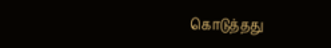கொடுத்தது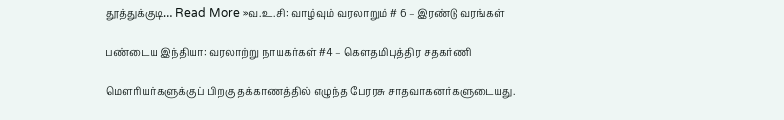தூத்துக்குடி… Read More »வ.உ.சி: வாழ்வும் வரலாறும் # 6 – இரண்டு வரங்கள்

பண்டைய இந்தியா: வரலாற்று நாயகர்கள் #4 – கௌதமிபுத்திர சதகர்ணி

மௌரியர்களுக்குப் பிறகு தக்காணத்தில் எழுந்த பேரரசு சாதவாகனர்களுடையது.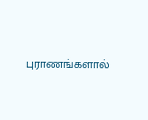புராணங்களால்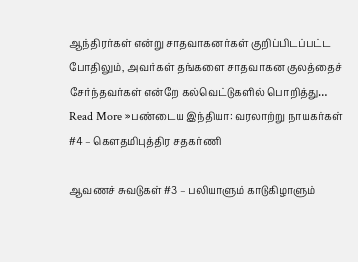ஆந்திரர்கள் என்று சாதவாகனர்கள் குறிப்பிடப்பட்ட போதிலும், அவர்கள் தங்களை சாதவாகன குலத்தைச் சேர்ந்தவர்கள் என்றே கல்வெட்டுகளில் பொறித்து… Read More »பண்டைய இந்தியா: வரலாற்று நாயகர்கள் #4 – கௌதமிபுத்திர சதகர்ணி

ஆவணச் சுவடுகள் #3 – பலியாளும் காடுகிழாளும்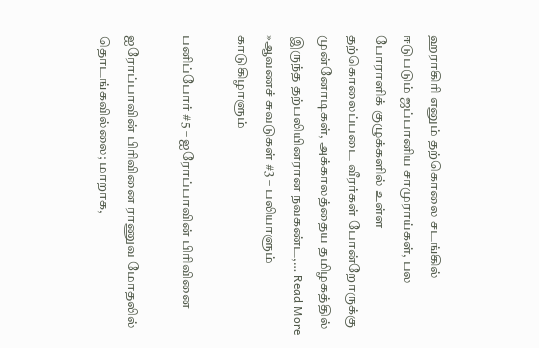ஹராகிரி எனும் தற்கொலை சடங்கில் ஈடுபடும் ஜப்பானிய சாமுராய்கள், பல போராளிக் குழுக்களில் உள்ள தற்கொலைப்படை வீரர்கள் போன்றோருக்கு முன்னோடிகள், அக்காலத்தைய தமிழகத்தில் இருந்த தற்பலியினரான நவகண்ட,… Read More »ஆவணச் சுவடுகள் #3 – பலியாளும் காடுகிழாளும்

பனிப்போர் #5 – ஐரோப்பாவின் பிரிவினை

ஐரோப்பாவின் பிரிவினை ராணுவ மோதலில் தொடங்கவில்லை; மாறாக,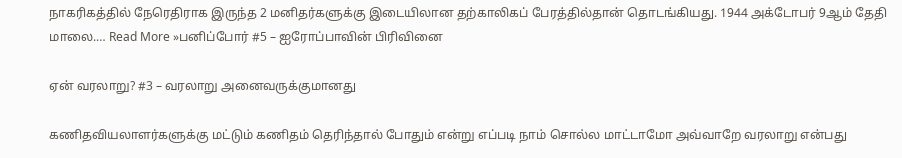நாகரிகத்தில் நேரெதிராக இருந்த 2 மனிதர்களுக்கு இடையிலான தற்காலிகப் பேரத்தில்தான் தொடங்கியது. 1944 அக்டோபர் 9ஆம் தேதி மாலை.… Read More »பனிப்போர் #5 – ஐரோப்பாவின் பிரிவினை

ஏன் வரலாறு? #3 – வரலாறு அனைவருக்குமானது

கணிதவியலாளர்களுக்கு மட்டும் கணிதம் தெரிந்தால் போதும் என்று எப்படி நாம் சொல்ல மாட்டாமோ அவ்வாறே வரலாறு என்பது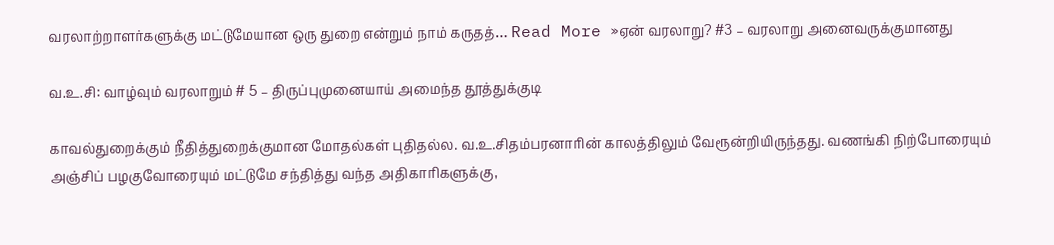வரலாற்றாளர்களுக்கு மட்டுமேயான ஒரு துறை என்றும் நாம் கருதத்… Read More »ஏன் வரலாறு? #3 – வரலாறு அனைவருக்குமானது

வ.உ.சி: வாழ்வும் வரலாறும் # 5 – திருப்புமுனையாய் அமைந்த தூத்துக்குடி

காவல்துறைக்கும் நீதித்துறைக்குமான மோதல்கள் புதிதல்ல. வ.உ.சிதம்பரனாரின் காலத்திலும் வேரூன்றியிருந்தது. வணங்கி நிற்போரையும் அஞ்சிப் பழகுவோரையும் மட்டுமே சந்தித்து வந்த அதிகாரிகளுக்கு,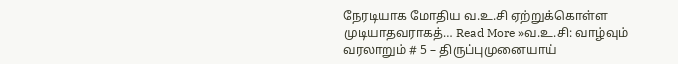நேரடியாக மோதிய வ.உ.சி ஏற்றுக்கொள்ள முடியாதவராகத்… Read More »வ.உ.சி: வாழ்வும் வரலாறும் # 5 – திருப்புமுனையாய்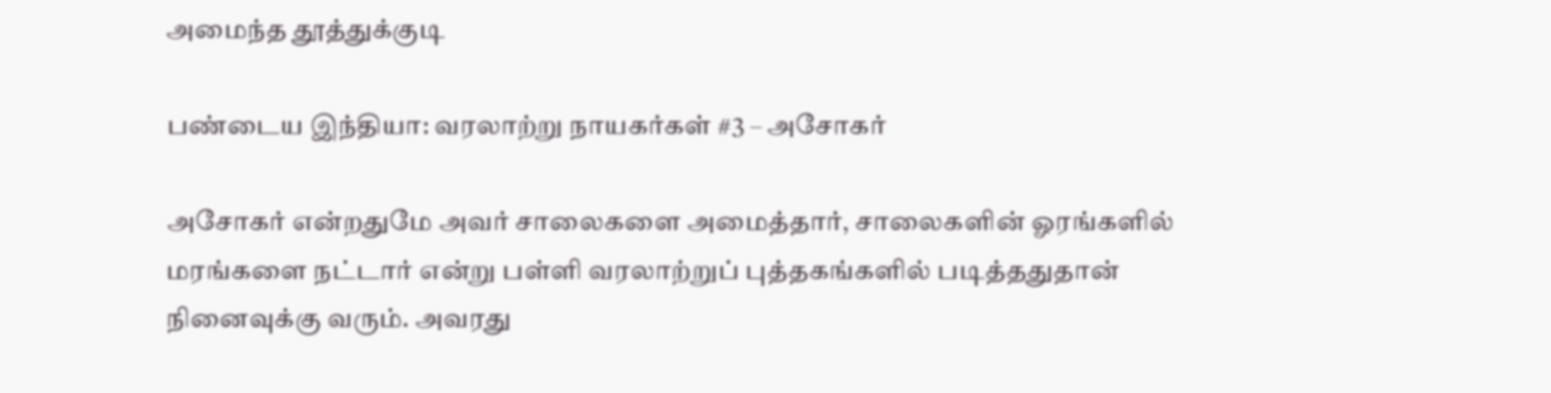அமைந்த தூத்துக்குடி

பண்டைய இந்தியா: வரலாற்று நாயகர்கள் #3 – அசோகர்

அசோகர் என்றதுமே அவர் சாலைகளை அமைத்தார், சாலைகளின் ஓரங்களில் மரங்களை நட்டார் என்று பள்ளி வரலாற்றுப் புத்தகங்களில் படித்ததுதான் நினைவுக்கு வரும். அவரது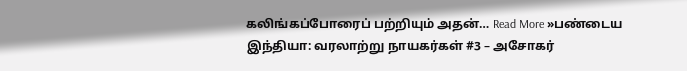கலிங்கப்போரைப் பற்றியும் அதன்… Read More »பண்டைய இந்தியா: வரலாற்று நாயகர்கள் #3 – அசோகர்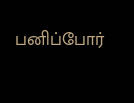பனிப்போர்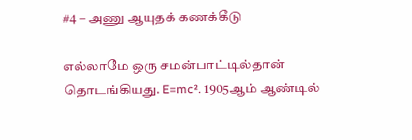#4 – அணு ஆயுதக் கணக்கீடு

எல்லாமே ஒரு சமன்பாட்டில்தான் தொடங்கியது. E=mc². 1905ஆம் ஆண்டில்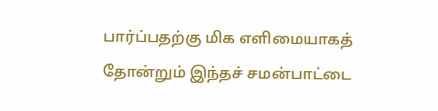பார்ப்பதற்கு மிக எளிமையாகத் தோன்றும் இந்தச் சமன்பாட்டை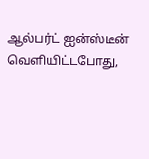ஆல்பர்ட் ஐன்ஸ்டீன் வெளியிட்டபோது,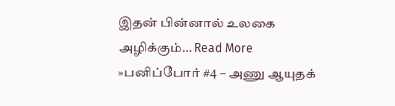இதன் பின்னால் உலகை அழிக்கும்… Read More »பனிப்போர் #4 – அணு ஆயுதக்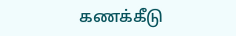கணக்கீடு